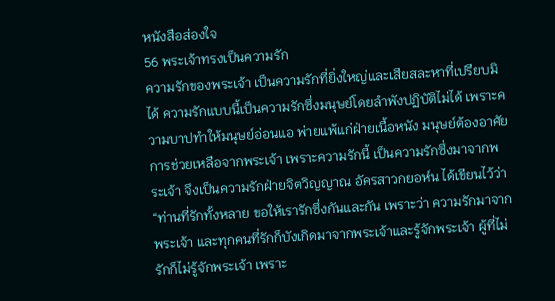หนังสือส่องใจ
56 พระเจ้าทรงเป็นความรัก
ความรักของพระเจ้า เป็นความรักที่ยิ่งใหญ่และเสียสละหาที่เปรียบมิได้ ความรักแบบนี้เป็นความรักซึ่งมนุษย์โดยลำพังปฏิบัติไม่ได้ เพราะความบาปทำให้มนุษย์อ่อนแอ พ่ายแพ้แก่ฝ่ายเนื้อหนัง มนุษย์ต้องอาศัยการช่วยเหลือจากพระเจ้า เพราะความรักนี้ เป็นความรักซึ่งมาจากพระเจ้า จึงเป็นความรักฝ่ายจิตวิญญาณ อัครสาวกยอห์น ได้เขียนไว้ว่า “ท่านที่รักทั้งหลาย ขอให้เรารักซึ่งกันและกัน เพราะว่า ความรักมาจากพระเจ้า และทุกคนที่รักก็บังเกิดมาจากพระเจ้าและรู้จักพระเจ้า ผู้ที่ไม่รักก็ไม่รู้จักพระเจ้า เพราะ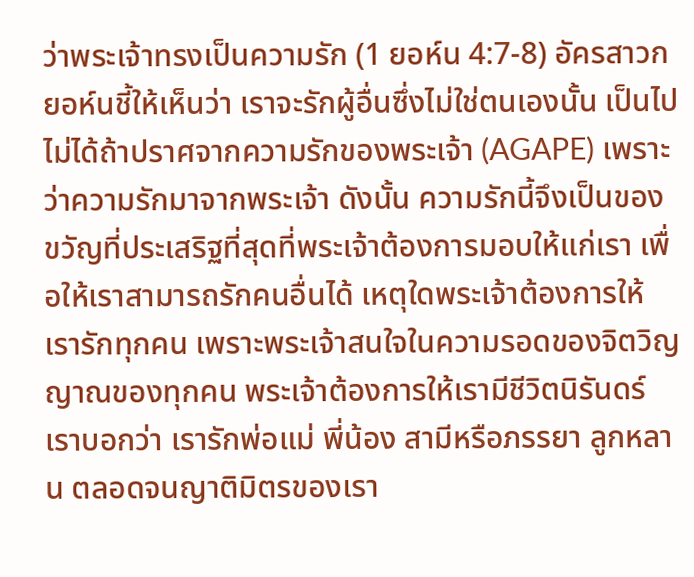ว่าพระเจ้าทรงเป็นความรัก (1 ยอห์น 4:7-8) อัครสาวกยอห์นชี้ให้เห็นว่า เราจะรักผู้อื่นซึ่งไม่ใช่ตนเองนั้น เป็นไปไม่ได้ถ้าปราศจากความรักของพระเจ้า (AGAPE) เพราะว่าความรักมาจากพระเจ้า ดังนั้น ความรักนี้จึงเป็นของขวัญที่ประเสริฐที่สุดที่พระเจ้าต้องการมอบให้แก่เรา เพื่อให้เราสามารถรักคนอื่นได้ เหตุใดพระเจ้าต้องการให้เรารักทุกคน เพราะพระเจ้าสนใจในความรอดของจิตวิญญาณของทุกคน พระเจ้าต้องการให้เรามีชีวิตนิรันดร์ เราบอกว่า เรารักพ่อแม่ พี่น้อง สามีหรือภรรยา ลูกหลาน ตลอดจนญาติมิตรของเรา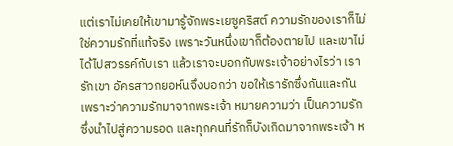แต่เราไม่เคยให้เขามารู้จักพระเยซูคริสต์ ความรักของเราก็ไม่ใช่ความรักที่แท้จริง เพราะวันหนึ่งเขาก็ต้องตายไป และเขาไม่ได้ไปสวรรค์กับเรา แล้วเราจะบอกกับพระเจ้าอย่างไรว่า เรารักเขา อัครสาวกยอห์นจึงบอกว่า ขอให้เรารักซึ่งกันและกัน เพราะว่าความรักมาจากพระเจ้า หมายความว่า เป็นความรักซึ่งนำไปสู่ความรอด และทุกคนที่รักก็บังเกิดมาจากพระเจ้า ห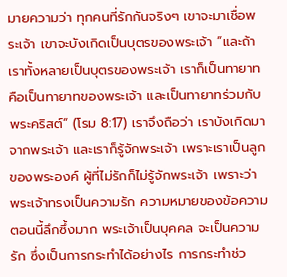มายความว่า ทุกคนที่รักกันจริงๆ เขาจะมาเชื่อพระเจ้า เขาจะบังเกิดเป็นบุตรของพระเจ้า “และถ้าเราทั้งหลายเป็นบุตรของพระเจ้า เราก็เป็นทายาท คือเป็นทายาทของพระเจ้า และเป็นทายาทร่วมกับพระคริสต์“ (โรม 8:17) เราจึงถือว่า เราบังเกิดมาจากพระเจ้า และเราก็รู้จักพระเจ้า เพราะเราเป็นลูกของพระองค์ ผู้ที่ไม่รักก็ไม่รู้จักพระเจ้า เพราะว่า พระเจ้าทรงเป็นความรัก ความหมายของข้อความตอนนี้ลึกซึ้งมาก พระเจ้าเป็นบุคคล จะเป็นความรัก ซึ่งเป็นการกระทำได้อย่างไร การกระทำช่ว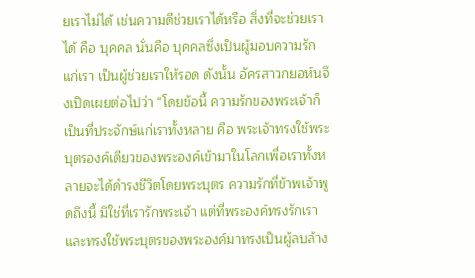ยเราไม่ได้ เช่นความดีช่วยเราได้หรือ สิ่งที่จะช่วยเราได้ คือ บุคคล นั่นคือ บุคคลซึ่งเป็นผู้มอบความรักแก่เรา เป็นผู้ช่วยเราให้รอด ดังนั้น อัครสาวกยอห์นจึงเปิดเผยต่อไปว่า “โดยข้อนี้ ความรักของพระเจ้าก็เป็นที่ประจักษ์แก่เราทั้งหลาย คือ พระเจ้าทรงใช้พระบุตรองค์เดียวของพระองค์เข้ามาในโลกเพื่อเราทั้งหลายจะได้ดำรงชีวิตโดยพระบุตร ความรักที่ข้าพเจ้าพูดถึงนี้ มิใช่ที่เรารักพระเจ้า แต่ที่พระองค์ทรงรักเรา และทรงใช้พระบุตรของพระองค์มาทรงเป็นผู้ลบล้าง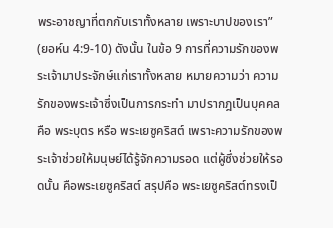พระอาชญาที่ตกกับเราทั้งหลาย เพราะบาปของเรา” (ยอห์น 4:9-10) ดังนั้น ในข้อ 9 การที่ความรักของพระเจ้ามาประจักษ์แก่เราทั้งหลาย หมายความว่า ความรักของพระเจ้าซึ่งเป็นการกระทำ มาปรากฎเป็นบุคคล คือ พระบุตร หรือ พระเยซูคริสต์ เพราะความรักของพระเจ้าช่วยให้มนุษย์ได้รู้จักความรอด แต่ผู้ซึ่งช่วยให้รอดนั้น คือพระเยซูคริสต์ สรุปคือ พระเยซูคริสต์ทรงเป็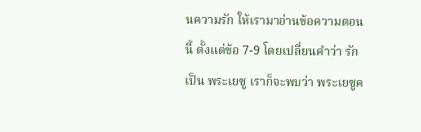นความรัก ให้เรามาอ่านข้อความตอนนี้ ตั้งแต่ข้อ 7-9 โดยเปลี่ยนคำว่า รัก เป็น พระเยซู เราก็จะพบว่า พระเยซูค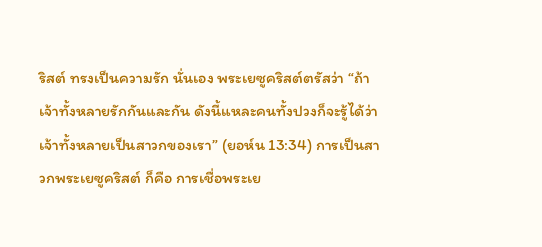ริสต์ ทรงเป็นความรัก นั่นเอง พระเยซูคริสต์ตรัสว่า “ถ้าเจ้าทั้งหลายรักกันและกัน ดังนี้แหละคนทั้งปวงก็จะรู้ได้ว่า เจ้าทั้งหลายเป็นสาวกของเรา” (ยอห์น 13:34) การเป็นสาวกพระเยซูคริสต์ ก็คือ การเชื่อพระเย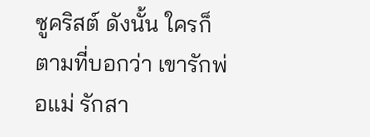ซูคริสต์ ดังนั้น ใครก็ตามที่บอกว่า เขารักพ่อแม่ รักสา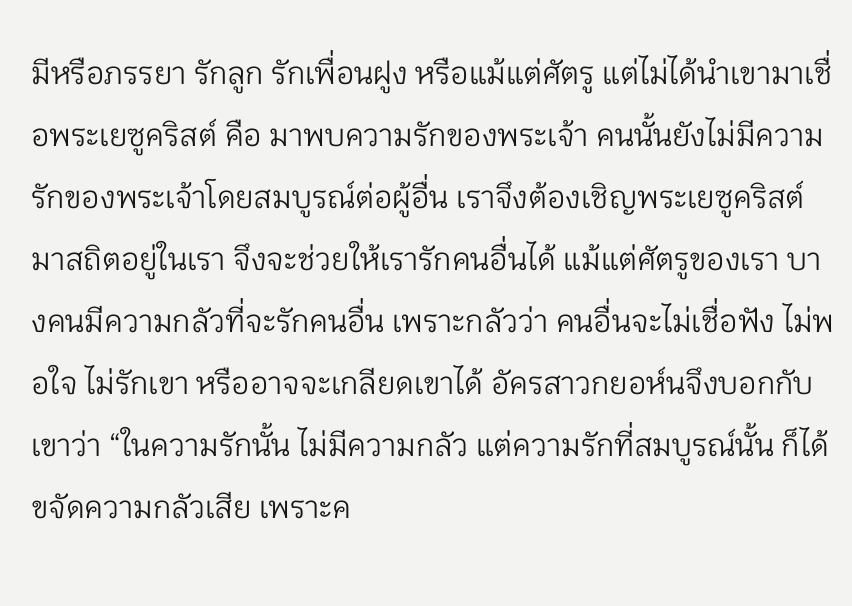มีหรือภรรยา รักลูก รักเพื่อนฝูง หรือแม้แต่ศัตรู แต่ไม่ได้นำเขามาเชื่อพระเยซูคริสต์ คือ มาพบความรักของพระเจ้า คนนั้นยังไม่มีความรักของพระเจ้าโดยสมบูรณ์ต่อผู้อื่น เราจึงต้องเชิญพระเยซูคริสต์มาสถิตอยู่ในเรา จึงจะช่วยให้เรารักคนอื่นได้ แม้แต่ศัตรูของเรา บางคนมีความกลัวที่จะรักคนอื่น เพราะกลัวว่า คนอื่นจะไม่เชื่อฟัง ไม่พอใจ ไม่รักเขา หรืออาจจะเกลียดเขาได้ อัครสาวกยอห์นจึงบอกกับเขาว่า “ในความรักนั้น ไม่มีความกลัว แต่ความรักที่สมบูรณ์นั้น ก็ได้ขจัดความกลัวเสีย เพราะค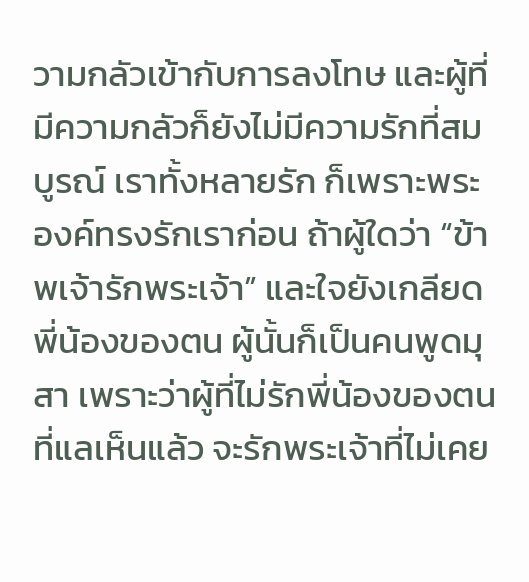วามกลัวเข้ากับการลงโทษ และผู้ที่มีความกลัวก็ยังไม่มีความรักที่สมบูรณ์ เราทั้งหลายรัก ก็เพราะพระองค์ทรงรักเราก่อน ถ้าผู้ใดว่า “ข้าพเจ้ารักพระเจ้า” และใจยังเกลียดพี่น้องของตน ผู้นั้นก็เป็นคนพูดมุสา เพราะว่าผู้ที่ไม่รักพี่น้องของตนที่แลเห็นแล้ว จะรักพระเจ้าที่ไม่เคย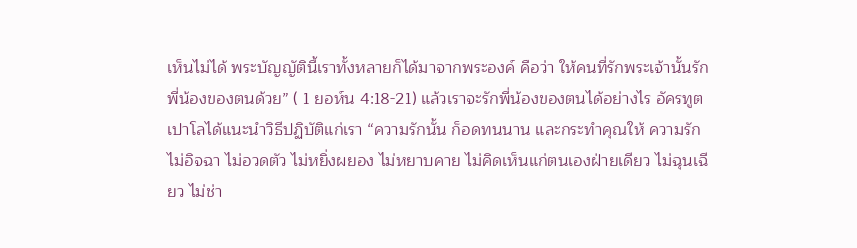เห็นไม่ได้ พระบัญญัตินี้เราทั้งหลายก็ได้มาจากพระองค์ คือว่า ให้คนที่รักพระเจ้านั้นรักพี่น้องของตนด้วย” ( 1 ยอห์น 4:18-21) แล้วเราจะรักพี่น้องของตนได้อย่างไร อัครทูตเปาโลได้แนะนำวิธีปฏิบัติแก่เรา “ความรักนั้น ก็อดทนนาน และกระทำคุณให้ ความรักไม่อิจฉา ไม่อวดตัว ไม่หยิ่งผยอง ไม่หยาบคาย ไม่คิดเห็นแก่ตนเองฝ่ายเดียว ไม่ฉุนเฉียว ไม่ช่า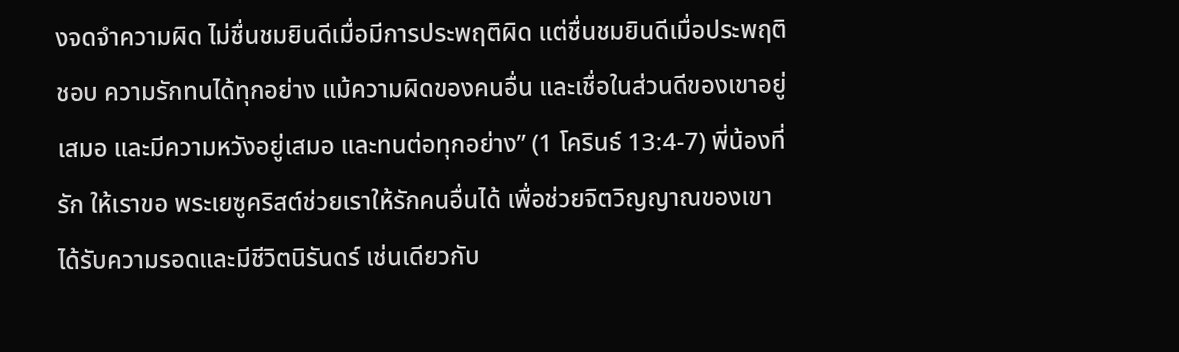งจดจำความผิด ไม่ชื่นชมยินดีเมื่อมีการประพฤติผิด แต่ชื่นชมยินดีเมื่อประพฤติชอบ ความรักทนได้ทุกอย่าง แม้ความผิดของคนอื่น และเชื่อในส่วนดีของเขาอยู่เสมอ และมีความหวังอยู่เสมอ และทนต่อทุกอย่าง” (1 โครินธ์ 13:4-7) พี่น้องที่รัก ให้เราขอ พระเยซูคริสต์ช่วยเราให้รักคนอื่นได้ เพื่อช่วยจิตวิญญาณของเขาได้รับความรอดและมีชีวิตนิรันดร์ เช่นเดียวกับ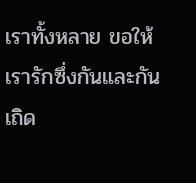เราทั้งหลาย ขอให้เรารักซึ่งกันและกันเถิด